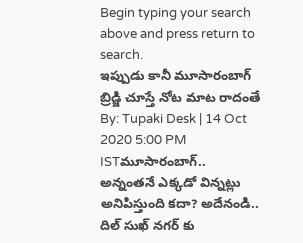Begin typing your search above and press return to search.
ఇప్పుడు కానీ మూసారంబాగ్ బ్రిడ్జి చూస్తే నోట మాట రాదంతే
By: Tupaki Desk | 14 Oct 2020 5:00 PM ISTమూసారంబాగ్.. అన్నంతనే ఎక్కడో విన్నట్లు అనిపిస్తుంది కదా? అదేనండి.. దిల్ సుఖ్ నగర్ కు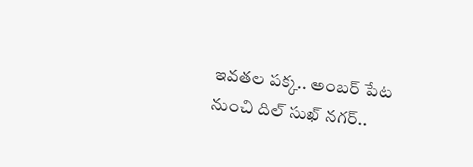ఇవతల పక్క.. అంబర్ పేట నుంచి దిల్ సుఖ్ నగర్..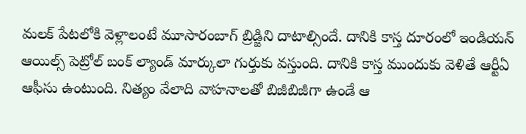మలక్ పేటలోకి వెళ్లాలంటే మూసారంబాగ్ బ్రిడ్జిని దాటాల్సిందే. దానికి కాస్త దూరంలో ఇండియన్ ఆయిల్స్ పెట్రోల్ బంక్ ల్యాండ్ మార్కులా గుర్తుకు వస్తుంది. దానికి కాస్త ముందుకు వెళితే ఆర్టీఏ ఆఫీసు ఉంటుంది. నిత్యం వేలాది వాహనాలతో బిజీబిజీగా ఉండే ఆ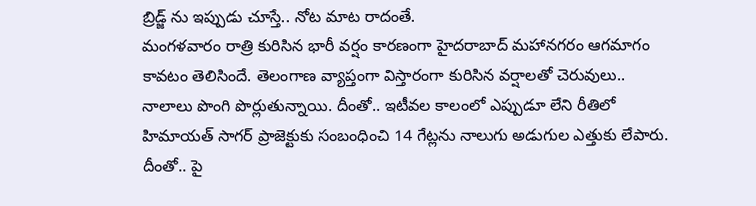బ్రిడ్జ్ ను ఇప్పుడు చూస్తే.. నోట మాట రాదంతే.
మంగళవారం రాత్రి కురిసిన భారీ వర్షం కారణంగా హైదరాబాద్ మహానగరం ఆగమాగం కావటం తెలిసిందే. తెలంగాణ వ్యాప్తంగా విస్తారంగా కురిసిన వర్షాలతో చెరువులు.. నాలాలు పొంగి పొర్లుతున్నాయి. దీంతో.. ఇటీవల కాలంలో ఎప్పుడూ లేని రీతిలో హిమాయత్ సాగర్ ప్రాజెక్టుకు సంబంధించి 14 గేట్లను నాలుగు అడుగుల ఎత్తుకు లేపారు. దీంతో.. పై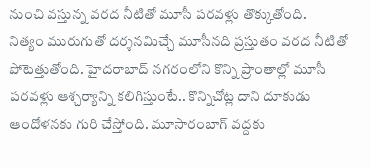నుంచి వస్తున్న వరద నీటితో మూసీ పరవళ్లు తొక్కుతోంది.
నిత్యం మురుగుతో దర్శనమిచ్చే మూసీనది ప్రస్తుతం వరద నీటితో పోటెత్తుతోంది. హైదరాబాద్ నగరంలోని కొన్ని ప్రాంతాల్లో మూసీ పరవళ్లు ఆశ్చర్యాన్ని కలిగిస్తుంటే.. కొన్నిచోట్ల దాని దూకుడు ఆందోళనకు గురి చేస్తోంది. మూసారంబాగ్ వద్దకు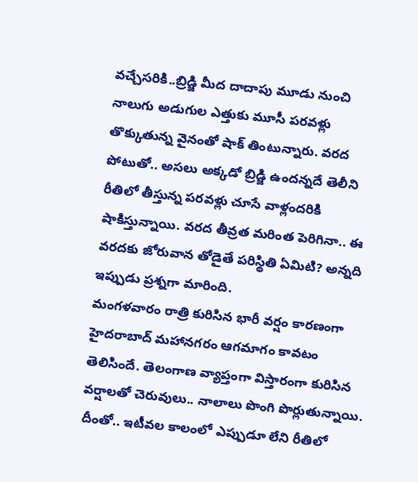వచ్చేసరికి..బ్రిడ్జి మీద దాదాపు మూడు నుంచి నాలుగు అడుగుల ఎత్తుకు మూసీ పరవళ్లు తొక్కుతున్న వైనంతో షాక్ తింటున్నారు. వరద పోటుతో.. అసలు అక్కడో బ్రిడ్జి ఉందన్నదే తెలీని రీతిలో తీస్తున్న పరవళ్లు చూసే వాళ్లందరికి షాకిస్తున్నాయి. వరద తీవ్రత మరింత పెరిగినా.. ఈ వరదకు జోరువాన తోడైతే పరిస్థితి ఏమిటి? అన్నది ఇప్పుడు ప్రశ్నగా మారింది.
మంగళవారం రాత్రి కురిసిన భారీ వర్షం కారణంగా హైదరాబాద్ మహానగరం ఆగమాగం కావటం తెలిసిందే. తెలంగాణ వ్యాప్తంగా విస్తారంగా కురిసిన వర్షాలతో చెరువులు.. నాలాలు పొంగి పొర్లుతున్నాయి. దీంతో.. ఇటీవల కాలంలో ఎప్పుడూ లేని రీతిలో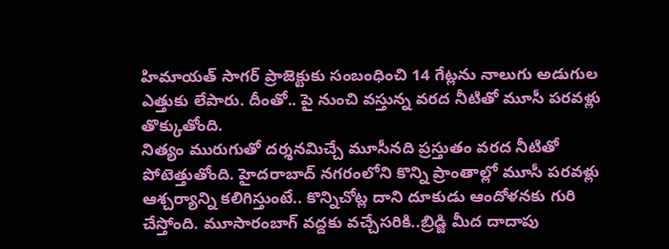హిమాయత్ సాగర్ ప్రాజెక్టుకు సంబంధించి 14 గేట్లను నాలుగు అడుగుల ఎత్తుకు లేపారు. దీంతో.. పై నుంచి వస్తున్న వరద నీటితో మూసీ పరవళ్లు తొక్కుతోంది.
నిత్యం మురుగుతో దర్శనమిచ్చే మూసీనది ప్రస్తుతం వరద నీటితో పోటెత్తుతోంది. హైదరాబాద్ నగరంలోని కొన్ని ప్రాంతాల్లో మూసీ పరవళ్లు ఆశ్చర్యాన్ని కలిగిస్తుంటే.. కొన్నిచోట్ల దాని దూకుడు ఆందోళనకు గురి చేస్తోంది. మూసారంబాగ్ వద్దకు వచ్చేసరికి..బ్రిడ్జి మీద దాదాపు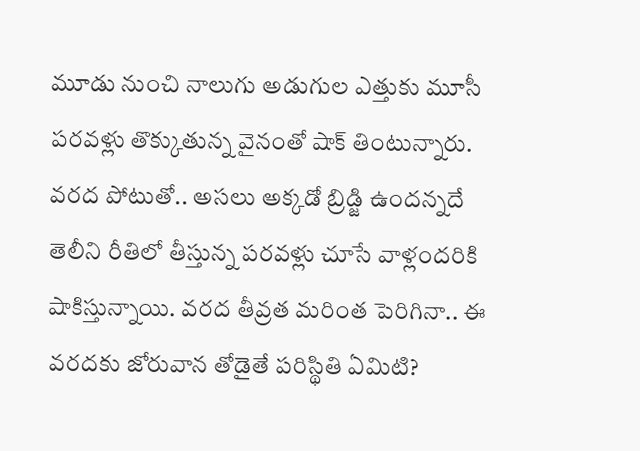మూడు నుంచి నాలుగు అడుగుల ఎత్తుకు మూసీ పరవళ్లు తొక్కుతున్న వైనంతో షాక్ తింటున్నారు. వరద పోటుతో.. అసలు అక్కడో బ్రిడ్జి ఉందన్నదే తెలీని రీతిలో తీస్తున్న పరవళ్లు చూసే వాళ్లందరికి షాకిస్తున్నాయి. వరద తీవ్రత మరింత పెరిగినా.. ఈ వరదకు జోరువాన తోడైతే పరిస్థితి ఏమిటి?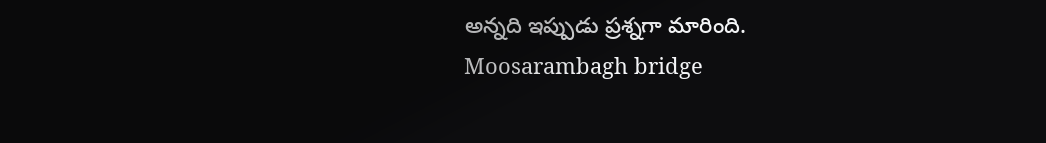అన్నది ఇప్పుడు ప్రశ్నగా మారింది.
Moosarambagh bridge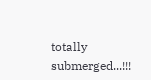totally submerged...!!!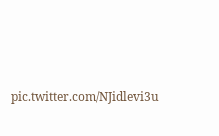pic.twitter.com/NJidlevi3u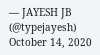— JAYESH JB (@typejayesh) October 14, 2020